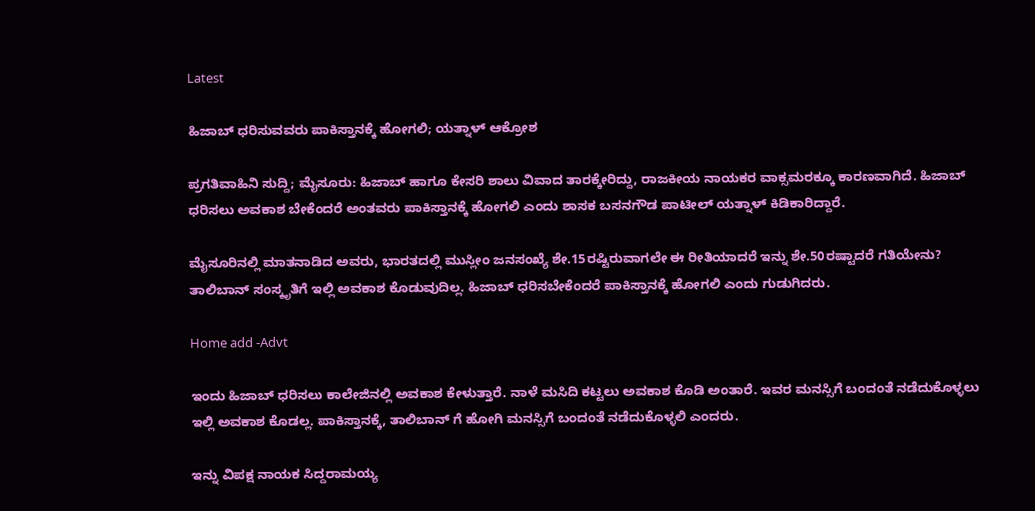Latest

ಹಿಜಾಬ್ ಧರಿಸುವವರು ಪಾಕಿಸ್ತಾನಕ್ಕೆ ಹೋಗಲಿ; ಯತ್ನಾಳ್ ಆಕ್ರೋಶ

ಪ್ರಗತಿವಾಹಿನಿ ಸುದ್ದಿ; ಮೈಸೂರು: ಹಿಜಾಬ್ ಹಾಗೂ ಕೇಸರಿ ಶಾಲು ವಿವಾದ ತಾರಕ್ಕೇರಿದ್ದು, ರಾಜಕೀಯ ನಾಯಕರ ವಾಕ್ಸಮರಕ್ಕೂ ಕಾರಣವಾಗಿದೆ. ಹಿಜಾಬ್ ಧರಿಸಲು ಅವಕಾಶ ಬೇಕೆಂದರೆ ಅಂತವರು ಪಾಕಿಸ್ತಾನಕ್ಕೆ ಹೋಗಲಿ ಎಂದು ಶಾಸಕ ಬಸನಗೌಡ ಪಾಟೀಲ್ ಯತ್ನಾಳ್ ಕಿಡಿಕಾರಿದ್ದಾರೆ.

ಮೈಸೂರಿನಲ್ಲಿ ಮಾತನಾಡಿದ ಅವರು, ಭಾರತದಲ್ಲಿ ಮುಸ್ಲೀಂ ಜನಸಂಖ್ಯೆ ಶೇ.15ರಷ್ಟಿರುವಾಗಲೇ ಈ ರೀತಿಯಾದರೆ ಇನ್ನು ಶೇ.50ರಷ್ಟಾದರೆ ಗತಿಯೇನು? ತಾಲಿಬಾನ್ ಸಂಸ್ಕೃತಿಗೆ ಇಲ್ಲಿ ಅವಕಾಶ ಕೊಡುವುದಿಲ್ಲ. ಹಿಜಾಬ್ ಧರಿಸಬೇಕೆಂದರೆ ಪಾಕಿಸ್ತಾನಕ್ಕೆ ಹೋಗಲಿ ಎಂದು ಗುಡುಗಿದರು.

Home add -Advt

ಇಂದು ಹಿಜಾಬ್ ಧರಿಸಲು ಕಾಲೇಜಿನಲ್ಲಿ ಅವಕಾಶ ಕೇಳುತ್ತಾರೆ. ನಾಳೆ ಮಸಿದಿ ಕಟ್ಟಲು ಅವಕಾಶ ಕೊಡಿ ಅಂತಾರೆ. ಇವರ ಮನಸ್ಸಿಗೆ ಬಂದಂತೆ ನಡೆದುಕೊಳ್ಳಲು ಇಲ್ಲಿ ಅವಕಾಶ ಕೊಡಲ್ಲ. ಪಾಕಿಸ್ತಾನಕ್ಕೆ, ತಾಲಿಬಾನ್ ಗೆ ಹೋಗಿ ಮನಸ್ಸಿಗೆ ಬಂದಂತೆ ನಡೆದುಕೊಳ್ಳಲಿ ಎಂದರು.

ಇನ್ನು ವಿಪಕ್ಷ ನಾಯಕ ಸಿದ್ದರಾಮಯ್ಯ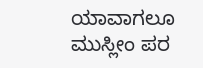ಯಾವಾಗಲೂ ಮುಸ್ಲೀಂ ಪರ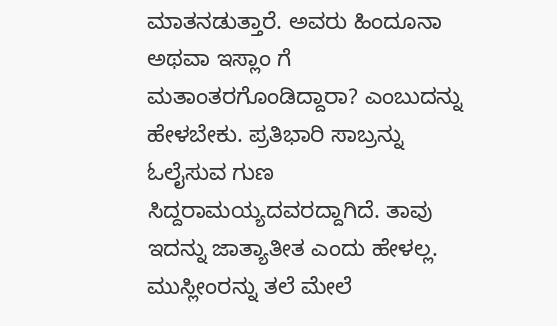ಮಾತನಡುತ್ತಾರೆ. ಅವರು ಹಿಂದೂನಾ ಅಥವಾ ಇಸ್ಲಾಂ ಗೆ ಮತಾಂತರಗೊಂಡಿದ್ದಾರಾ? ಎಂಬುದನ್ನು ಹೇಳಬೇಕು. ಪ್ರತಿಭಾರಿ ಸಾಬ್ರನ್ನು ಓಲೈಸುವ ಗುಣ ಸಿದ್ದರಾಮಯ್ಯದವರದ್ದಾಗಿದೆ. ತಾವು ಇದನ್ನು ಜಾತ್ಯಾತೀತ ಎಂದು ಹೇಳಲ್ಲ. ಮುಸ್ಲೀಂರನ್ನು ತಲೆ ಮೇಲೆ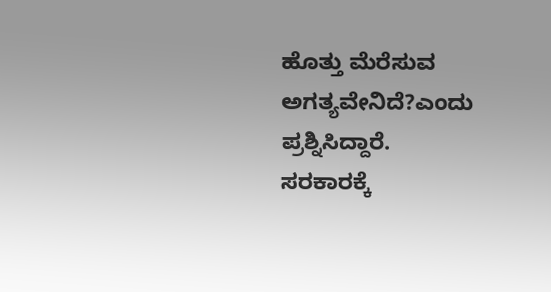ಹೊತ್ತು ಮೆರೆಸುವ ಅಗತ್ಯವೇನಿದೆ?ಎಂದು ಪ್ರಶ್ನಿಸಿದ್ದಾರೆ.
ಸರಕಾರಕ್ಕೆ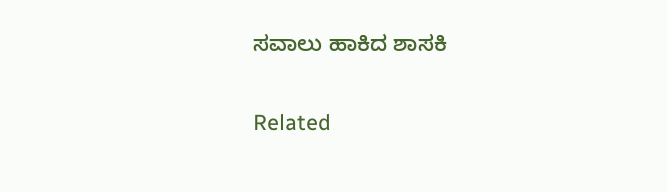ಸವಾಲು ಹಾಕಿದ ಶಾಸಕಿ

Related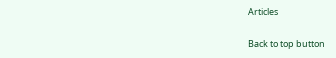Articles

Back to top button